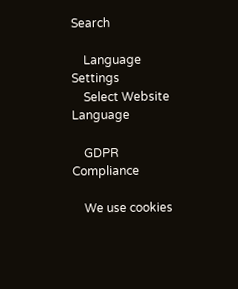Search

    Language Settings
    Select Website Language

    GDPR Compliance

    We use cookies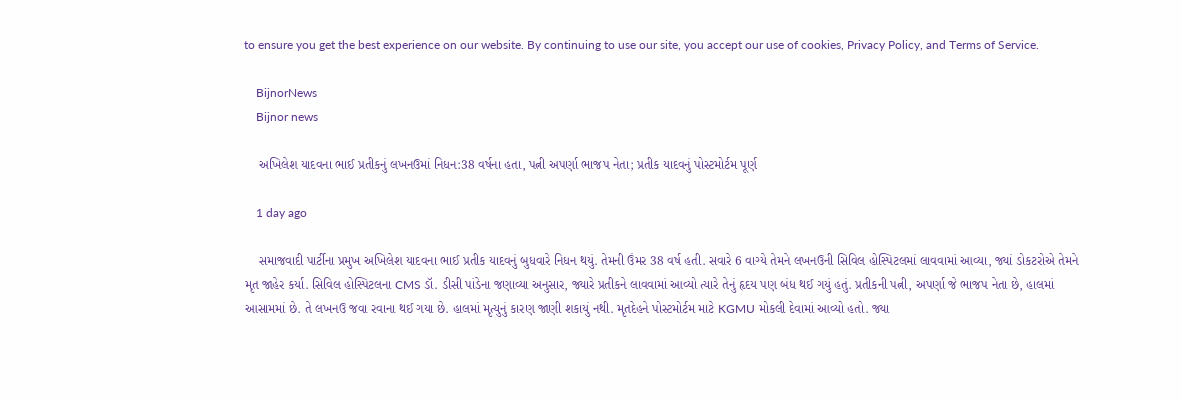to ensure you get the best experience on our website. By continuing to use our site, you accept our use of cookies, Privacy Policy, and Terms of Service.

    BijnorNews
    Bijnor news

    અખિલેશ યાદવના ભાઈ પ્રતીકનું લખનઉમાં નિધન:38 વર્ષના હતા, પત્ની અપર્ણા ભાજપ નેતા; પ્રતીક યાદવનું પોસ્ટમોર્ટમ પૂર્ણ

    1 day ago

    સમાજવાદી પાર્ટીના પ્રમુખ અખિલેશ યાદવના ભાઈ પ્રતીક યાદવનું બુધવારે નિધન થયું. તેમની ઉંમર 38 વર્ષ હતી. સવારે 6 વાગ્યે તેમને લખનઉની સિવિલ હોસ્પિટલમાં લાવવામાં આવ્યા, જ્યાં ડોકટરોએ તેમને મૃત જાહેર કર્યા. સિવિલ હોસ્પિટલના CMS ડૉ. ડીસી પાંડેના જણાવ્યા અનુસાર, જ્યારે પ્રતીકને લાવવામાં આવ્યો ત્યારે તેનું હૃદય પણ બંધ થઈ ગયું હતું. પ્રતીકની પત્ની, અપર્ણા જે ભાજપ નેતા છે, હાલમાં આસામમાં છે. તે લખનઉ જવા રવાના થઈ ગયા છે. હાલમાં મૃત્યુનું કારણ જાણી શકાયું નથી. મૃતદેહને પોસ્ટમોર્ટમ માટે KGMU મોકલી દેવામાં આવ્યો હતો. જ્યા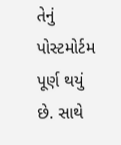તેનું પોસ્ટમોર્ટમ પૂર્ણ થયું છે. સાથે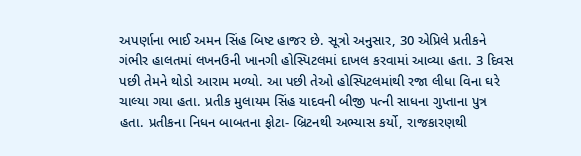અપર્ણાના ભાઈ અમન સિંહ બિષ્ટ હાજર છે. સૂત્રો અનુસાર, 30 એપ્રિલે પ્રતીકને ગંભીર હાલતમાં લખનઉની ખાનગી હોસ્પિટલમાં દાખલ કરવામાં આવ્યા હતા. 3 દિવસ પછી તેમને થોડો આરામ મળ્યો. આ પછી તેઓ હોસ્પિટલમાંથી રજા લીધા વિના ઘરે ચાલ્યા ગયા હતા. પ્રતીક મુલાયમ સિંહ યાદવની બીજી પત્ની સાધના ગુપ્તાના પુત્ર હતા. પ્રતીકના નિધન બાબતના ફોટા- બ્રિટનથી અભ્યાસ કર્યો, રાજકારણથી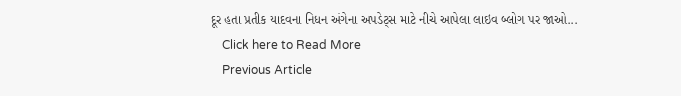દૂર હતા પ્રતીક યાદવના નિધન અંગેના અપડેટ્સ માટે નીચે આપેલા લાઇવ બ્લોગ પર જાઓ...
    Click here to Read More
    Previous Article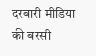दरबारी मीडिया की बरसी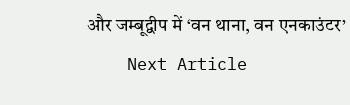और जम्बूद्वीप में ‘वन थाना, वन एनकाउंटर’
    Next Article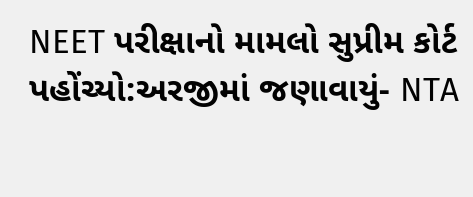NEET પરીક્ષાનો મામલો સુપ્રીમ કોર્ટ પહોંચ્યો:અરજીમાં જણાવાયું- NTA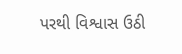પરથી વિશ્વાસ ઉઠી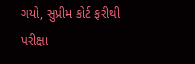ગયો, સુપ્રીમ કોર્ટ ફરીથી પરીક્ષા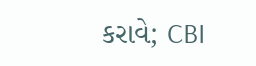કરાવે; CBI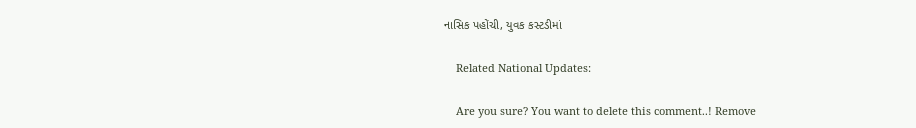નાસિક પહોંચી, યુવક કસ્ટડીમાં

    Related National Updates:

    Are you sure? You want to delete this comment..! Remove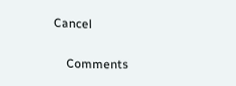Cancel

    Comments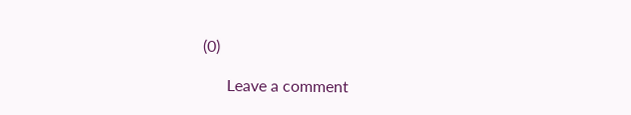(0)

      Leave a comment